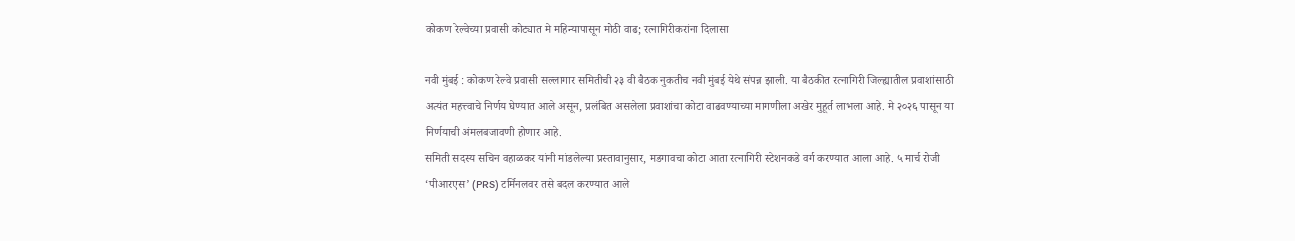कोकण रेल्वेच्या प्रवासी कोट्यात मे महिन्यापासून मोठी वाढ; रत्नागिरीकरांना दिलासा

नवी मुंबई : कोकण रेल्वे प्रवासी सल्लागार समितीची २३ वी बैठक नुकतीच नवी मुंबई येथे संपन्न झाली. या बैठकीत रत्नागिरी जिल्ह्यातील प्रवाशांसाठी अत्यंत महत्त्वाचे निर्णय घेण्यात आले असून, प्रलंबित असलेला प्रवाशांचा कोटा वाढवण्याच्या मागणीला अखेर मुहूर्त लाभला आहे. मे २०२६ पासून या निर्णयाची अंमलबजावणी होणार आहे.
समिती सदस्य सचिन वहाळकर यांनी मांडलेल्या प्रस्तावानुसार, मडगावचा कोटा आता रत्नागिरी स्टेशनकडे वर्ग करण्यात आला आहे. ५ मार्च रोजी ‘पीआरएस’ (PRS) टर्मिनलवर तसे बदल करण्यात आले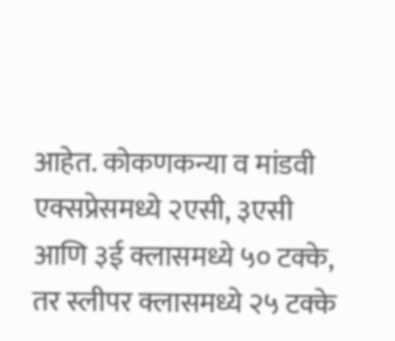आहेत. कोकणकन्या व मांडवी एक्सप्रेसमध्ये २एसी, ३एसी आणि ३ई क्लासमध्ये ५० टक्के, तर स्लीपर क्लासमध्ये २५ टक्के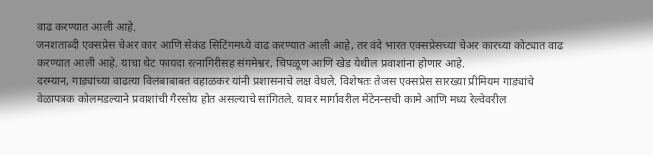वाढ करण्यात आली आहे.
जनशताब्दी एक्सप्रेस चेअर कार आणि सेकंड सिटिंगमध्ये वाढ करण्यात आली आहे, तर वंदे भारत एक्सप्रेसच्या चेअर कारच्या कोट्यात वाढ करण्यात आली आहे. याचा थेट फायदा रत्नागिरीसह संगमेश्वर, चिपळूण आणि खेड येथील प्रवाशांना होणार आहे.
दरम्यान, गाड्यांच्या वाढत्या विलंबाबाबत वहाळकर यांनी प्रशासनाचे लक्ष वेधले. विशेषतः तेजस एक्सप्रेस सारख्या प्रीमियम गाड्यांचे वेळापत्रक कोलमडल्याने प्रवाशांची गैरसोय होत असल्याचे सांगितले. यावर मार्गावरील मेंटेनन्सची कामे आणि मध्य रेल्वेवरील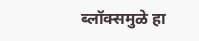ब्लॉक्समुळे हा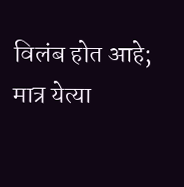विलंब होत आहे; मात्र येत्या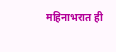महिनाभरात ही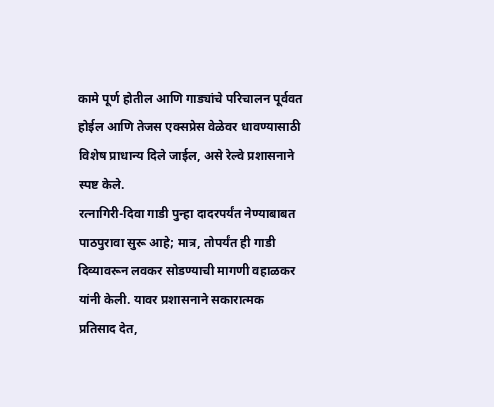कामे पूर्ण होतील आणि गाड्यांचे परिचालन पूर्ववत होईल आणि तेजस एक्सप्रेस वेळेवर धावण्यासाठी विशेष प्राधान्य दिले जाईल, असे रेल्वे प्रशासनाने स्पष्ट केले.
रत्नागिरी-दिवा गाडी पुन्हा दादरपर्यंत नेण्याबाबत पाठपुरावा सुरू आहे; मात्र, तोपर्यंत ही गाडी दिव्यावरून लवकर सोडण्याची मागणी वहाळकर यांनी केली. यावर प्रशासनाने सकारात्मक प्रतिसाद देत,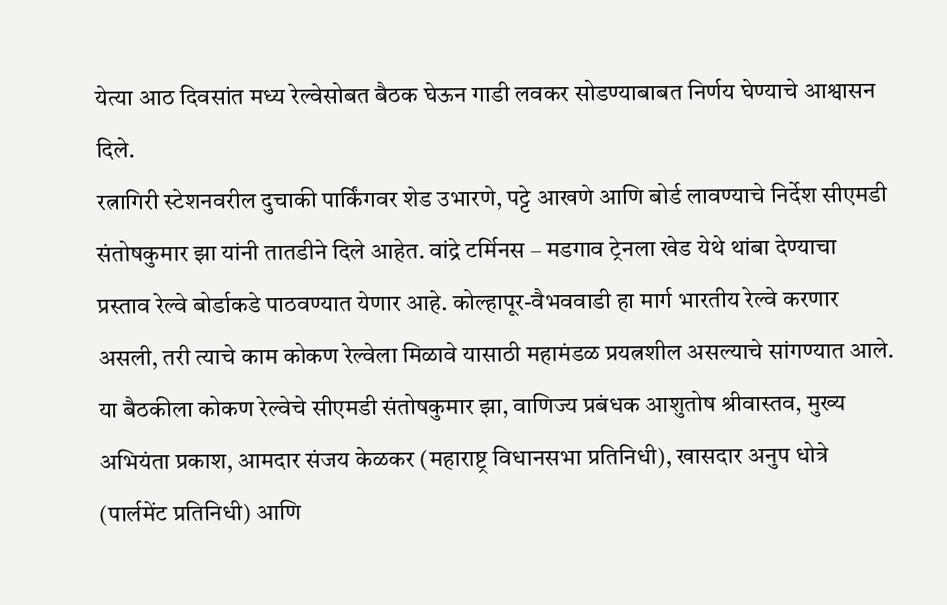येत्या आठ दिवसांत मध्य रेल्वेसोबत बैठक घेऊन गाडी लवकर सोडण्याबाबत निर्णय घेण्याचे आश्वासन दिले.
रत्नागिरी स्टेशनवरील दुचाकी पार्किंगवर शेड उभारणे, पट्टे आखणे आणि बोर्ड लावण्याचे निर्देश सीएमडी संतोषकुमार झा यांनी तातडीने दिले आहेत. वांद्रे टर्मिनस – मडगाव ट्रेनला खेड येथे थांबा देण्याचा प्रस्ताव रेल्वे बोर्डाकडे पाठवण्यात येणार आहे. कोल्हापूर-वैभववाडी हा मार्ग भारतीय रेल्वे करणार असली, तरी त्याचे काम कोकण रेल्वेला मिळावे यासाठी महामंडळ प्रयत्नशील असल्याचे सांगण्यात आले.
या बैठकीला कोकण रेल्वेचे सीएमडी संतोषकुमार झा, वाणिज्य प्रबंधक आशुतोष श्रीवास्तव, मुख्य अभियंता प्रकाश, आमदार संजय केळकर (महाराष्ट्र विधानसभा प्रतिनिधी), खासदार अनुप धोत्रे (पार्लमेंट प्रतिनिधी) आणि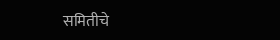समितीचे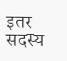इतर सदस्य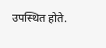उपस्थित होते.